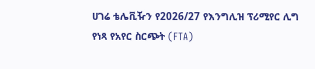ሀገሬ ቴሌቪዥን የ2026/27 የእንግሊዝ ፕሪሚየር ሊግ የነጻ የአየር ስርጭት (FTA)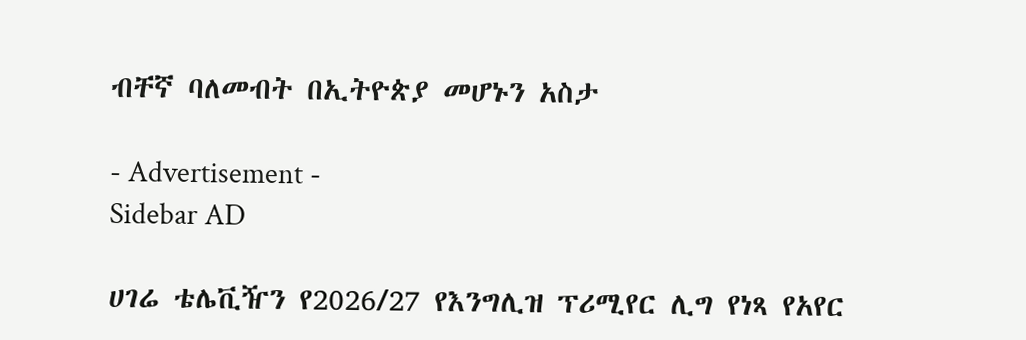ብቸኛ ባለመብት በኢትዮጵያ መሆኑን አስታ

- Advertisement -
Sidebar AD

ሀገሬ ቴሌቪዥን የ2026/27 የእንግሊዝ ፕሪሚየር ሊግ የነጻ የአየር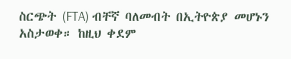ስርጭት (FTA) ብቸኛ ባለመብት በኢትዮጵያ መሆኑን አስታወቀ። ከዚህ ቀደም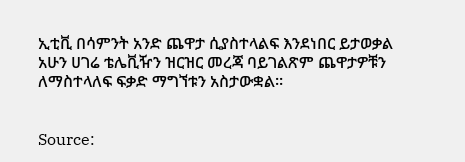ኢቲቪ በሳምንት አንድ ጨዋታ ሲያስተላልፍ እንደነበር ይታወቃል አሁን ሀገሬ ቴሌቪዥን ዝርዝር መረጃ ባይገልጽም ጨዋታዎቹን ለማስተላለፍ ፍቃድ ማግኘቱን አስታውቋል።


Source: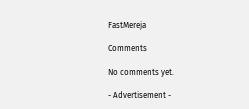FastMereja

Comments

No comments yet.

- Advertisement -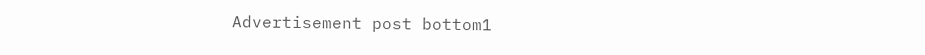Advertisement post bottom1